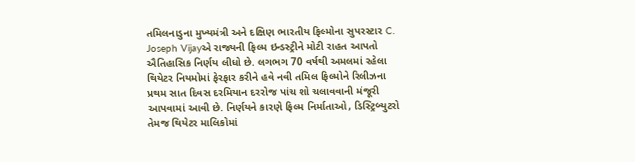તમિલનાડુના મુખ્યમંત્રી અને દક્ષિણ ભારતીય ફિલ્મોના સુપરસ્ટાર C. Joseph Vijayએ રાજ્યની ફિલ્મ ઇન્ડસ્ટ્રીને મોટી રાહત આપતો ઐતિહાસિક નિર્ણય લીધો છે. લગભગ 70 વર્ષથી અમલમાં રહેલા થિયેટર નિયમોમાં ફેરફાર કરીને હવે નવી તમિલ ફિલ્મોને રિલીઝના પ્રથમ સાત દિવસ દરમિયાન દરરોજ પાંચ શો ચલાવવાની મંજૂરી આપવામાં આવી છે. નિર્ણયને કારણે ફિલ્મ નિર્માતાઓ, ડિસ્ટ્રિબ્યુટરો તેમજ થિયેટર માલિકોમાં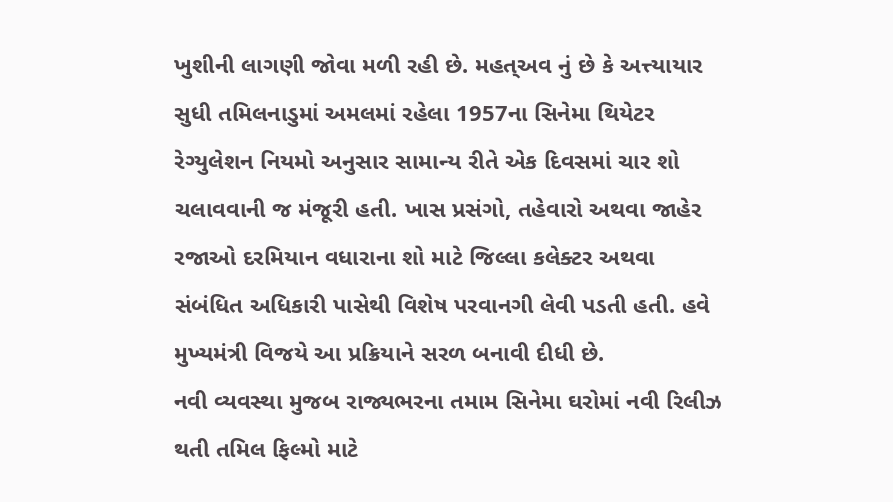ખુશીની લાગણી જોવા મળી રહી છે. મહત્અવ નું છે કે અત્ત્યાયાર સુધી તમિલનાડુમાં અમલમાં રહેલા 1957ના સિનેમા થિયેટર રેગ્યુલેશન નિયમો અનુસાર સામાન્ય રીતે એક દિવસમાં ચાર શો ચલાવવાની જ મંજૂરી હતી. ખાસ પ્રસંગો, તહેવારો અથવા જાહેર રજાઓ દરમિયાન વધારાના શો માટે જિલ્લા કલેક્ટર અથવા સંબંધિત અધિકારી પાસેથી વિશેષ પરવાનગી લેવી પડતી હતી. હવે મુખ્યમંત્રી વિજયે આ પ્રક્રિયાને સરળ બનાવી દીધી છે.
નવી વ્યવસ્થા મુજબ રાજ્યભરના તમામ સિનેમા ઘરોમાં નવી રિલીઝ થતી તમિલ ફિલ્મો માટે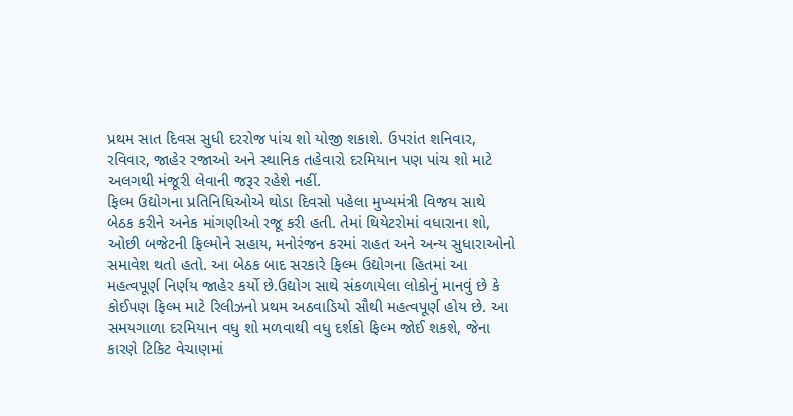પ્રથમ સાત દિવસ સુધી દરરોજ પાંચ શો યોજી શકાશે. ઉપરાંત શનિવાર, રવિવાર, જાહેર રજાઓ અને સ્થાનિક તહેવારો દરમિયાન પણ પાંચ શો માટે અલગથી મંજૂરી લેવાની જરૂર રહેશે નહીં.
ફિલ્મ ઉદ્યોગના પ્રતિનિધિઓએ થોડા દિવસો પહેલા મુખ્યમંત્રી વિજય સાથે બેઠક કરીને અનેક માંગણીઓ રજૂ કરી હતી. તેમાં થિયેટરોમાં વધારાના શો, ઓછી બજેટની ફિલ્મોને સહાય, મનોરંજન કરમાં રાહત અને અન્ય સુધારાઓનો સમાવેશ થતો હતો. આ બેઠક બાદ સરકારે ફિલ્મ ઉદ્યોગના હિતમાં આ મહત્વપૂર્ણ નિર્ણય જાહેર કર્યો છે.ઉદ્યોગ સાથે સંકળાયેલા લોકોનું માનવું છે કે કોઈપણ ફિલ્મ માટે રિલીઝનો પ્રથમ અઠવાડિયો સૌથી મહત્વપૂર્ણ હોય છે. આ સમયગાળા દરમિયાન વધુ શો મળવાથી વધુ દર્શકો ફિલ્મ જોઈ શકશે, જેના કારણે ટિકિટ વેચાણમાં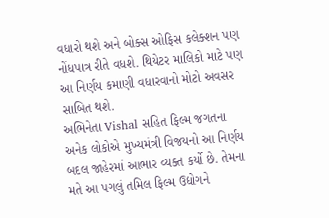વધારો થશે અને બોક્સ ઓફિસ કલેક્શન પણ નોંધપાત્ર રીતે વધશે. થિયેટર માલિકો માટે પણ આ નિર્ણય કમાણી વધારવાનો મોટો અવસર સાબિત થશે.
અભિનેતા Vishal સહિત ફિલ્મ જગતના અનેક લોકોએ મુખ્યમંત્રી વિજયનો આ નિર્ણય બદલ જાહેરમાં આભાર વ્યક્ત કર્યો છે. તેમના મતે આ પગલું તમિલ ફિલ્મ ઉદ્યોગને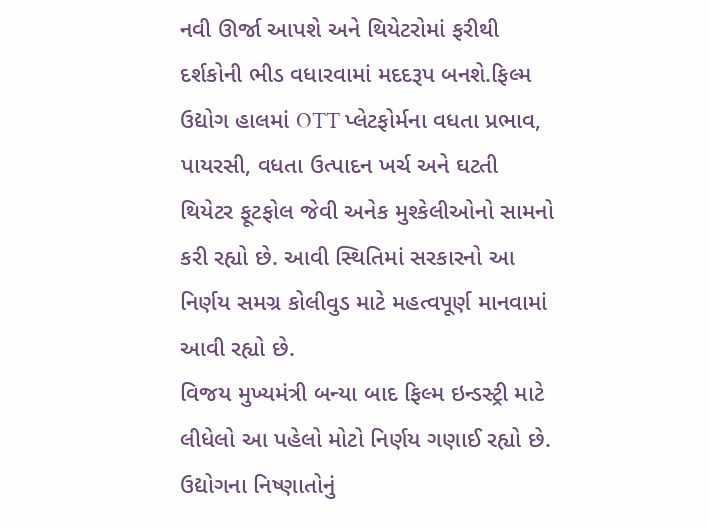નવી ઊર્જા આપશે અને થિયેટરોમાં ફરીથી દર્શકોની ભીડ વધારવામાં મદદરૂપ બનશે.ફિલ્મ ઉદ્યોગ હાલમાં OTT પ્લેટફોર્મના વધતા પ્રભાવ, પાયરસી, વધતા ઉત્પાદન ખર્ચ અને ઘટતી થિયેટર ફૂટફોલ જેવી અનેક મુશ્કેલીઓનો સામનો કરી રહ્યો છે. આવી સ્થિતિમાં સરકારનો આ નિર્ણય સમગ્ર કોલીવુડ માટે મહત્વપૂર્ણ માનવામાં આવી રહ્યો છે.
વિજય મુખ્યમંત્રી બન્યા બાદ ફિલ્મ ઇન્ડસ્ટ્રી માટે લીધેલો આ પહેલો મોટો નિર્ણય ગણાઈ રહ્યો છે. ઉદ્યોગના નિષ્ણાતોનું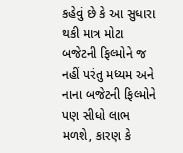કહેવું છે કે આ સુધારા થકી માત્ર મોટા બજેટની ફિલ્મોને જ નહીં પરંતુ મધ્યમ અને નાના બજેટની ફિલ્મોને પણ સીધો લાભ મળશે, કારણ કે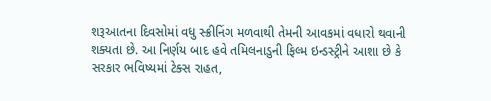શરૂઆતના દિવસોમાં વધુ સ્ક્રીનિંગ મળવાથી તેમની આવકમાં વધારો થવાની શક્યતા છે. આ નિર્ણય બાદ હવે તમિલનાડુની ફિલ્મ ઇન્ડસ્ટ્રીને આશા છે કે સરકાર ભવિષ્યમાં ટેક્સ રાહત,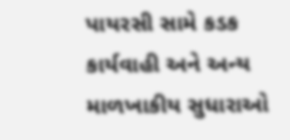પાયરસી સામે કડક કાર્યવાહી અને અન્ય માળખાકીય સુધારાઓ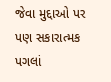જેવા મુદ્દાઓ પર પણ સકારાત્મક પગલાં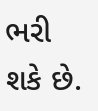ભરી શકે છે.